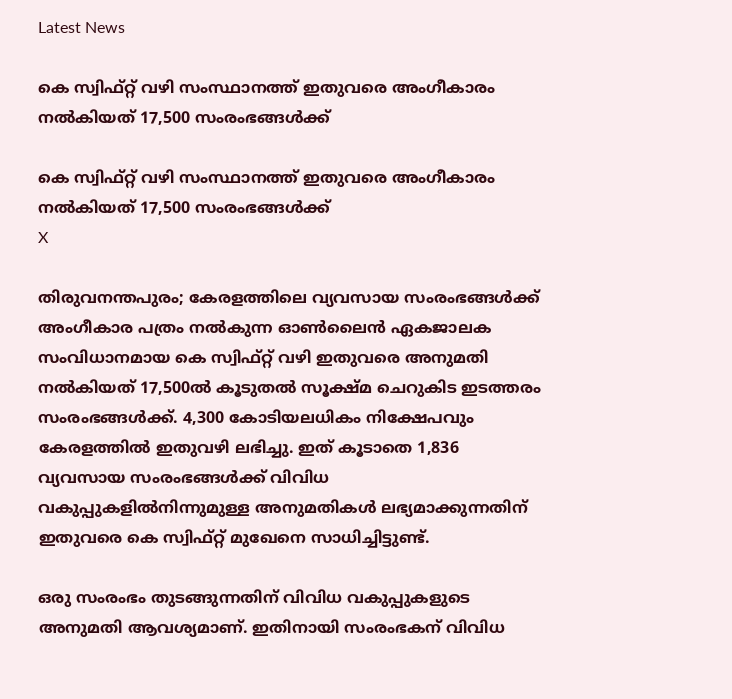Latest News

കെ സ്വിഫ്റ്റ് വഴി സംസ്ഥാനത്ത് ഇതുവരെ അംഗീകാരം നല്‍കിയത് 17,500 സംരംഭങ്ങള്‍ക്ക്

കെ സ്വിഫ്റ്റ് വഴി സംസ്ഥാനത്ത് ഇതുവരെ അംഗീകാരം നല്‍കിയത് 17,500 സംരംഭങ്ങള്‍ക്ക്
X

തിരുവനന്തപുരം; കേരളത്തിലെ വ്യവസായ സംരംഭങ്ങള്‍ക്ക് അംഗീകാര പത്രം നല്‍കുന്ന ഓണ്‍ലൈന്‍ ഏകജാലക സംവിധാനമായ കെ സ്വിഫ്റ്റ് വഴി ഇതുവരെ അനുമതി നല്‍കിയത് 17,500ല്‍ കൂടുതല്‍ സൂക്ഷ്മ ചെറുകിട ഇടത്തരം സംരംഭങ്ങള്‍ക്ക്. 4,300 കോടിയലധികം നിക്ഷേപവും കേരളത്തില്‍ ഇതുവഴി ലഭിച്ചു. ഇത് കൂടാതെ 1,836 വ്യവസായ സംരംഭങ്ങള്‍ക്ക് വിവിധ വകുപ്പുകളില്‍നിന്നുമുള്ള അനുമതികള്‍ ലഭ്യമാക്കുന്നതിന് ഇതുവരെ കെ സ്വിഫ്റ്റ് മുഖേനെ സാധിച്ചിട്ടുണ്ട്.

ഒരു സംരംഭം തുടങ്ങുന്നതിന് വിവിധ വകുപ്പുകളുടെ അനുമതി ആവശ്യമാണ്. ഇതിനായി സംരംഭകന് വിവിധ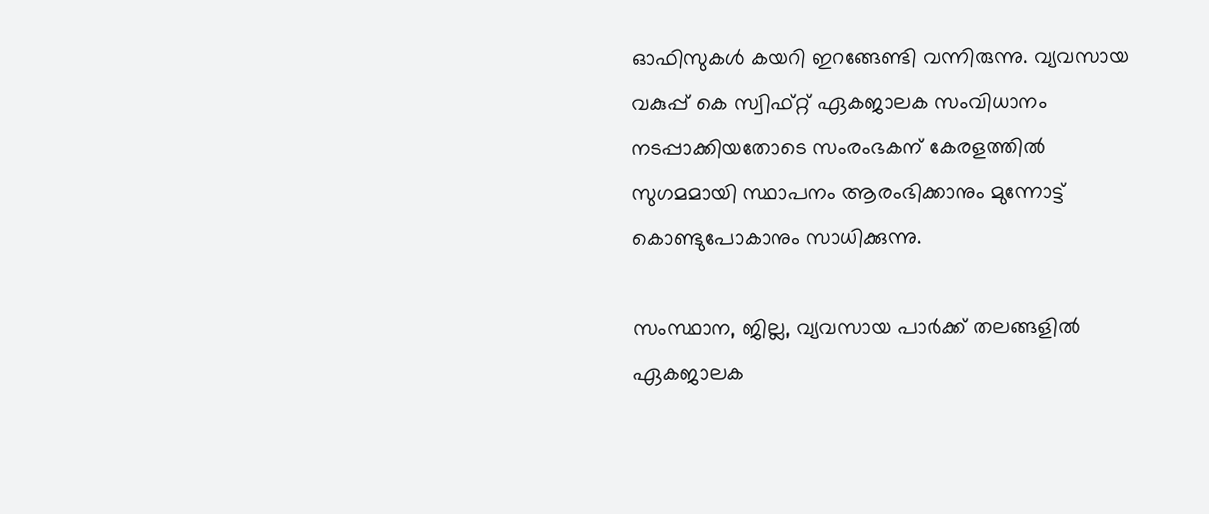ഓഫിസുകള്‍ കയറി ഇറങ്ങേണ്ടി വന്നിരുന്നു. വ്യവസായ വകുപ്പ് കെ സ്വിഫ്റ്റ് ഏകജാലക സംവിധാനം നടപ്പാക്കിയതോടെ സംരംഭകന് കേരളത്തില്‍ സുഗമമായി സ്ഥാപനം ആരംഭിക്കാനും മുന്നോട്ട് കൊണ്ടുപോകാനും സാധിക്കുന്നു.

സംസ്ഥാന, ജില്ല, വ്യവസായ പാര്‍ക്ക് തലങ്ങളില്‍ ഏകജാലക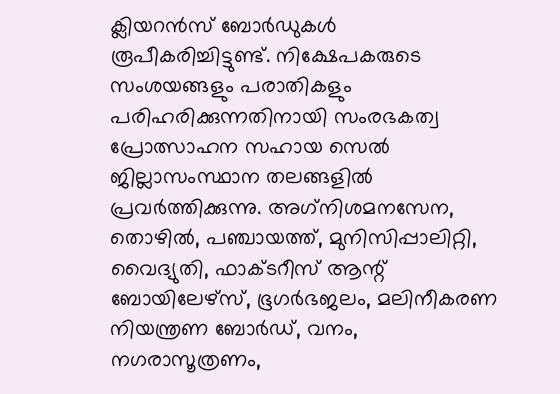ക്ലിയറന്‍സ് ബോര്‍ഡുകള്‍ രൂപീകരിച്ചിട്ടുണ്ട്. നിക്ഷേപകരുടെ സംശയങ്ങളും പരാതികളും പരിഹരിക്കുന്നതിനായി സംരഭകത്വ പ്രോത്സാഹന സഹായ സെല്‍ ജില്ലാസംസ്ഥാന തലങ്ങളില്‍ പ്രവര്‍ത്തിക്കുന്നു. അഗ്‌നിശമനസേന, തൊഴില്‍, പഞ്ചായത്ത്, മുനിസിപ്പാലിറ്റി, വൈദ്യുതി, ഫാക്ടറീസ് ആന്റ് ബോയിലേഴ്‌സ്, ഭൂഗര്‍ഭജലം, മലിനീകരണ നിയന്ത്രണ ബോര്‍ഡ്, വനം, നഗരാസൂത്രണം,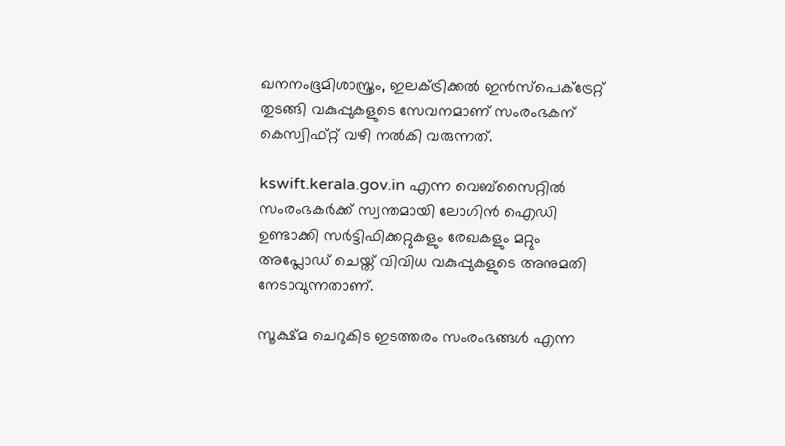ഖനനംഭൂമിശാസ്ത്രം, ഇലക്ട്രിക്കല്‍ ഇന്‍സ്‌പെക്ട്രേറ്റ് തുടങ്ങി വകുപ്പുകളുടെ സേവനമാണ് സംരംഭകന് കെസ്വിഫ്റ്റ് വഴി നല്‍കി വരുന്നത്.

kswift.kerala.gov.in എന്ന വെബ്‌സൈറ്റില്‍ സംരംഭകര്‍ക്ക് സ്വന്തമായി ലോഗിന്‍ ഐഡി ഉണ്ടാക്കി സര്‍ട്ടിഫിക്കറ്റുകളും രേഖകളും മറ്റും അപ്ലോഡ് ചെയ്ത് വിവിധ വകുപ്പുകളുടെ അനുമതി നേടാവുന്നതാണ്.

സൂക്ഷ്മ ചെറുകിട ഇടത്തരം സംരംഭങ്ങള്‍ എന്ന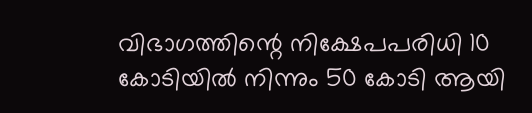വിഭാഗത്തിന്റെ നിക്ഷേപപരിധി 10 കോടിയില്‍ നിന്നും 50 കോടി ആയി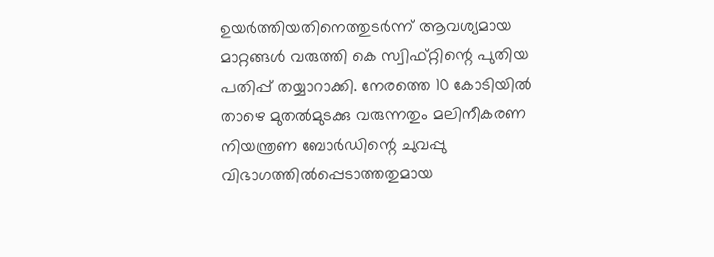ഉയര്‍ത്തിയതിനെത്തുടര്‍ന്ന് ആവശ്യമായ മാറ്റങ്ങള്‍ വരുത്തി കെ സ്വിഫ്റ്റിന്റെ പുതിയ പതിപ്പ് തയ്യാറാക്കി. നേരത്തെ 10 കോടിയില്‍ താഴെ മുതല്‍മുടക്കു വരുന്നതും മലിനീകരണ നിയന്ത്രണ ബോര്‍ഡിന്റെ ചുവപ്പു വിഭാഗത്തില്‍പ്പെടാത്തതുമായ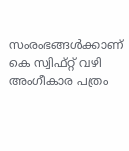സംരംഭങ്ങള്‍ക്കാണ് കെ സ്വിഫ്റ്റ് വഴി അംഗീകാര പത്രം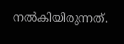നല്‍കിയിരുന്നത്.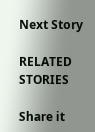Next Story

RELATED STORIES

Share it